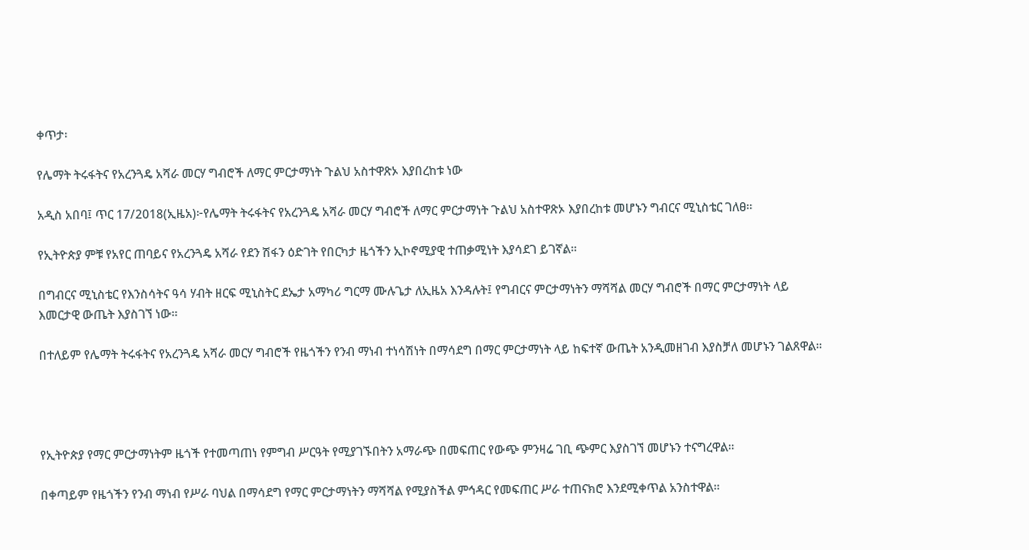ቀጥታ፡

የሌማት ትሩፋትና የአረንጓዴ አሻራ መርሃ ግብሮች ለማር ምርታማነት ጉልህ አስተዋጽኦ እያበረከቱ ነው

አዲስ አበባ፤ ጥር 17/2018(ኢዜአ)፦የሌማት ትሩፋትና የአረንጓዴ አሻራ መርሃ ግብሮች ለማር ምርታማነት ጉልህ አስተዋጽኦ እያበረከቱ መሆኑን ግብርና ሚኒስቴር ገለፀ።

የኢትዮጵያ ምቹ የአየር ጠባይና የአረንጓዴ አሻራ የደን ሽፋን ዕድገት የበርካታ ዜጎችን ኢኮኖሚያዊ ተጠቃሚነት እያሳደገ ይገኛል።

በግብርና ሚኒስቴር የእንስሳትና ዓሳ ሃብት ዘርፍ ሚኒስትር ደኤታ አማካሪ ግርማ ሙሉጌታ ለኢዜአ እንዳሉት፤ የግብርና ምርታማነትን ማሻሻል መርሃ ግብሮች በማር ምርታማነት ላይ እመርታዊ ውጤት እያስገኘ ነው።

በተለይም የሌማት ትሩፋትና የአረንጓዴ አሻራ መርሃ ግብሮች የዜጎችን የንብ ማነብ ተነሳሽነት በማሳደግ በማር ምርታማነት ላይ ከፍተኛ ውጤት አንዲመዘገብ እያስቻለ መሆኑን ገልጸዋል።




የኢትዮጵያ የማር ምርታማነትም ዜጎች የተመጣጠነ የምግብ ሥርዓት የሚያገኙበትን አማራጭ በመፍጠር የውጭ ምንዛሬ ገቢ ጭምር እያስገኘ መሆኑን ተናግረዋል።

በቀጣይም የዜጎችን የንብ ማነብ የሥራ ባህል በማሳደግ የማር ምርታማነትን ማሻሻል የሚያስችል ምኅዳር የመፍጠር ሥራ ተጠናክሮ እንደሚቀጥል አንስተዋል።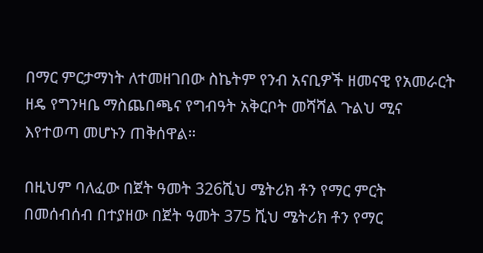በማር ምርታማነት ለተመዘገበው ስኬትም የንብ አናቢዎች ዘመናዊ የአመራርት ዘዴ የግንዛቤ ማስጨበጫና የግብዓት አቅርቦት መሻሻል ጉልህ ሚና እየተወጣ መሆኑን ጠቅሰዋል።

በዚህም ባለፈው በጀት ዓመት 326ሺህ ሜትሪክ ቶን የማር ምርት በመሰብሰብ በተያዘው በጀት ዓመት 375 ሺህ ሜትሪክ ቶን የማር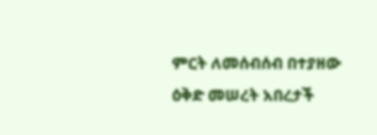ምርት ለመሰብሰብ በተያዘው ዕቅድ መሠረት አበረታች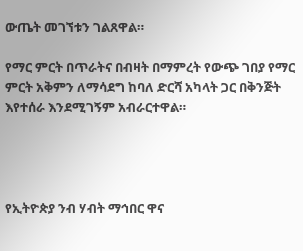ውጤት መገኘቱን ገልጸዋል።

የማር ምርት በጥራትና በብዛት በማምረት የውጭ ገበያ የማር ምርት አቅምን ለማሳደግ ከባለ ድርሻ አካላት ጋር በቅንጅት እየተሰራ እንደሚገኝም አብራርተዋል።




የኢትዮጵያ ንብ ሃብት ማኅበር ዋና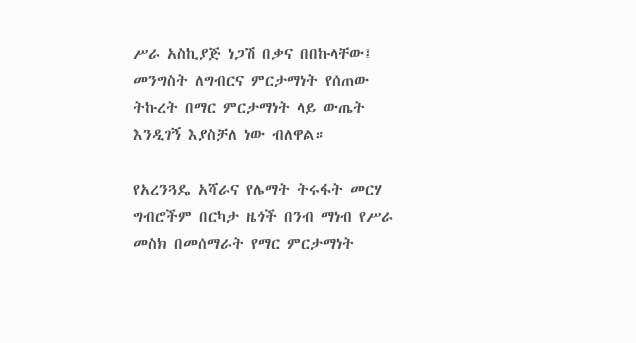ሥራ አስኪያጅ ነጋሽ በቃና በበኩላቸው፤ መንግስት ለግብርና ምርታማነት የሰጠው ትኩረት በማር ምርታማነት ላይ ውጤት እንዲገኝ እያስቻለ ነው ብለዋል።

የአረንጓዴ አሻራና የሌማት ትሩፋት መርሃ ግብሮችም በርካታ ዜጎች በንብ ማነብ የሥራ መስክ በመሰማራት የማር ምርታማነት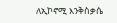ለኢኮኖሚ እንቅስቃሴ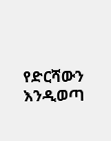የድርሻውን እንዲወጣ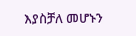እያስቻለ መሆኑን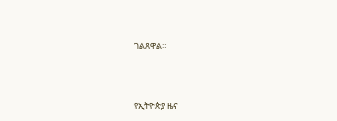ገልጸዋል።





የኢትዮጵያ ዜና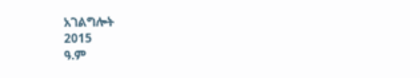አገልግሎት
2015
ዓ.ም